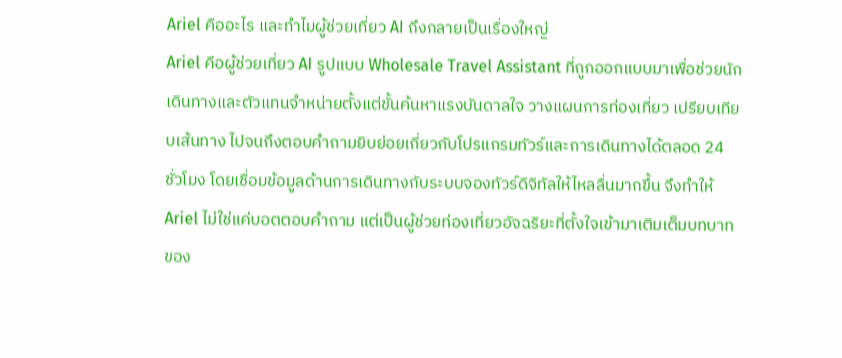Ariel คืออะไร และทำไมผู้ช่วยเที่ยว AI ถึงกลายเป็นเรื่องใหญ่
Ariel คือผู้ช่วยเที่ยว AI รูปแบบ Wholesale Travel Assistant ที่ถูกออกแบบมาเพื่อช่วยนักเดินทางและตัวแทนจำหน่ายตั้งแต่ขั้นค้นหาแรงบันดาลใจ วางแผนการท่องเที่ยว เปรียบเทียบเส้นทาง ไปจนถึงตอบคำถามยิบย่อยเกี่ยวกับโปรแกรมทัวร์และการเดินทางได้ตลอด 24 ชั่วโมง โดยเชื่อมข้อมูลด้านการเดินทางกับระบบจองทัวร์ดิจิทัลให้ไหลลื่นมากขึ้น จึงทำให้ Ariel ไม่ใช่แค่บอตตอบคำถาม แต่เป็นผู้ช่วยท่องเที่ยวอัจฉริยะที่ตั้งใจเข้ามาเติมเต็มบทบาทของ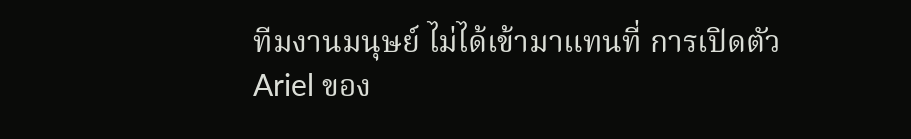ทีมงานมนุษย์ ไม่ได้เข้ามาแทนที่ การเปิดตัว Ariel ของ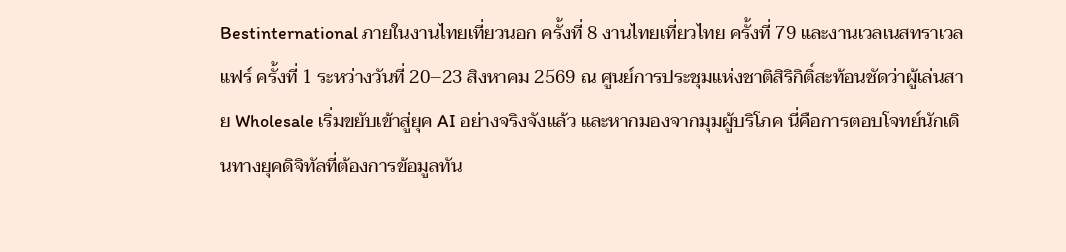Bestinternational ภายในงานไทยเที่ยวนอก ครั้งที่ 8 งานไทยเที่ยวไทย ครั้งที่ 79 และงานเวลเนสทราเวลแฟร์ ครั้งที่ 1 ระหว่างวันที่ 20–23 สิงหาคม 2569 ณ ศูนย์การประชุมแห่งชาติสิริกิติ์สะท้อนชัดว่าผู้เล่นสาย Wholesale เริ่มขยับเข้าสู่ยุค AI อย่างจริงจังแล้ว และหากมองจากมุมผู้บริโภค นี่คือการตอบโจทย์นักเดินทางยุคดิจิทัลที่ต้องการข้อมูลทัน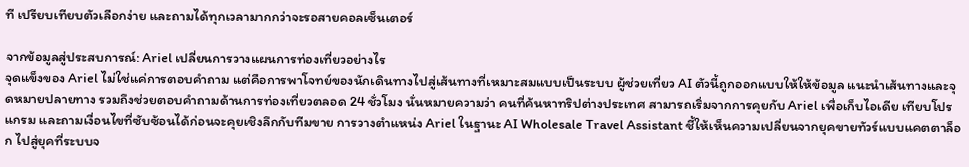ที เปรียบเทียบตัวเลือกง่าย และถามได้ทุกเวลามากกว่าจะรอสายคอลเซ็นเตอร์

จากข้อมูลสู่ประสบการณ์: Ariel เปลี่ยนการวางแผนการท่องเที่ยวอย่างไร
จุดแข็งของ Ariel ไม่ใช่แค่การตอบคำถาม แต่คือการพาโจทย์ของนักเดินทางไปสู่เส้นทางที่เหมาะสมแบบเป็นระบบ ผู้ช่วยเที่ยว AI ตัวนี้ถูกออกแบบให้ให้ข้อมูล แนะนำเส้นทางและจุดหมายปลายทาง รวมถึงช่วยตอบคำถามด้านการท่องเที่ยวตลอด 24 ชั่วโมง นั่นหมายความว่า คนที่ค้นหาทริปต่างประเทศ สามารถเริ่มจากการคุยกับ Ariel เพื่อเก็บไอเดีย เทียบโปรแกรม และถามเงื่อนไขที่ซับซ้อนได้ก่อนจะคุยเชิงลึกกับทีมขาย การวางตำแหน่ง Ariel ในฐานะ AI Wholesale Travel Assistant ชี้ให้เห็นความเปลี่ยนจากยุคขายทัวร์แบบแคตตาล็อก ไปสู่ยุคที่ระบบจ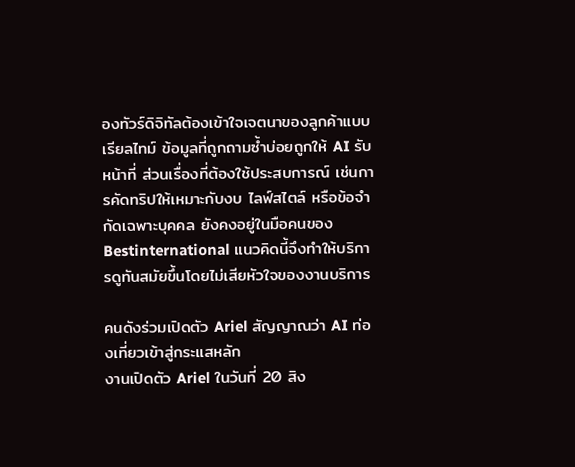องทัวร์ดิจิทัลต้องเข้าใจเจตนาของลูกค้าแบบเรียลไทม์ ข้อมูลที่ถูกถามซ้ำบ่อยถูกให้ AI รับหน้าที่ ส่วนเรื่องที่ต้องใช้ประสบการณ์ เช่นการคัดทริปให้เหมาะกับงบ ไลฟ์สไตล์ หรือข้อจำกัดเฉพาะบุคคล ยังคงอยู่ในมือคนของ Bestinternational แนวคิดนี้จึงทำให้บริการดูทันสมัยขึ้นโดยไม่เสียหัวใจของงานบริการ

คนดังร่วมเปิดตัว Ariel สัญญาณว่า AI ท่องเที่ยวเข้าสู่กระแสหลัก
งานเปิดตัว Ariel ในวันที่ 20 สิง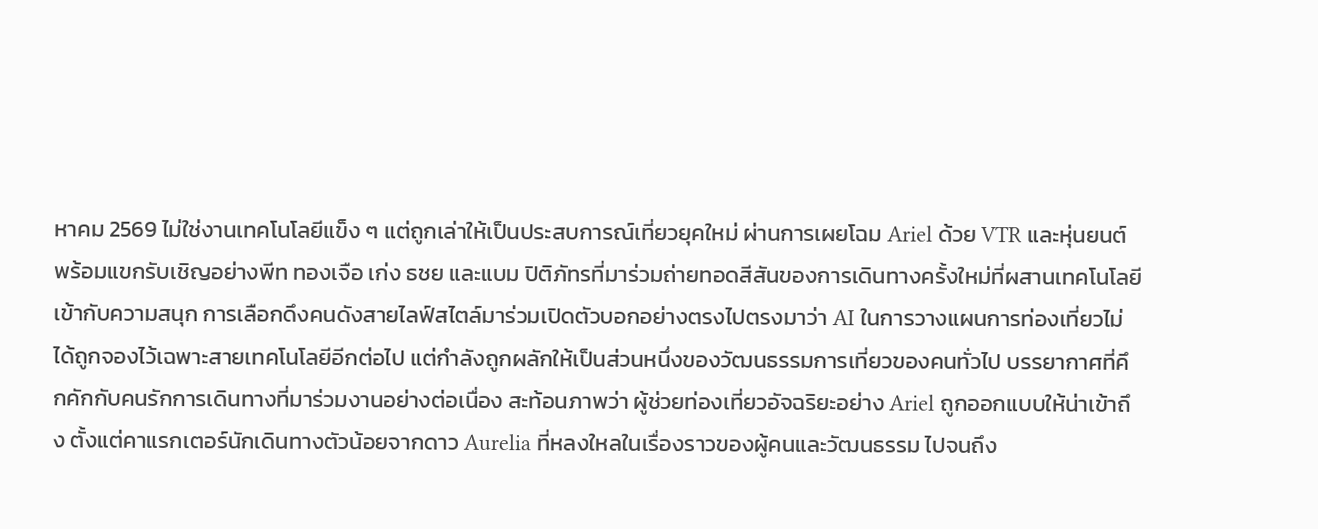หาคม 2569 ไม่ใช่งานเทคโนโลยีแข็ง ๆ แต่ถูกเล่าให้เป็นประสบการณ์เที่ยวยุคใหม่ ผ่านการเผยโฉม Ariel ด้วย VTR และหุ่นยนต์ พร้อมแขกรับเชิญอย่างพีท ทองเจือ เก่ง ธชย และแบม ปิติภัทรที่มาร่วมถ่ายทอดสีสันของการเดินทางครั้งใหม่ที่ผสานเทคโนโลยีเข้ากับความสนุก การเลือกดึงคนดังสายไลฟ์สไตล์มาร่วมเปิดตัวบอกอย่างตรงไปตรงมาว่า AI ในการวางแผนการท่องเที่ยวไม่ได้ถูกจองไว้เฉพาะสายเทคโนโลยีอีกต่อไป แต่กำลังถูกผลักให้เป็นส่วนหนึ่งของวัฒนธรรมการเที่ยวของคนทั่วไป บรรยากาศที่คึกคักกับคนรักการเดินทางที่มาร่วมงานอย่างต่อเนื่อง สะท้อนภาพว่า ผู้ช่วยท่องเที่ยวอัจฉริยะอย่าง Ariel ถูกออกแบบให้น่าเข้าถึง ตั้งแต่คาแรกเตอร์นักเดินทางตัวน้อยจากดาว Aurelia ที่หลงใหลในเรื่องราวของผู้คนและวัฒนธรรม ไปจนถึง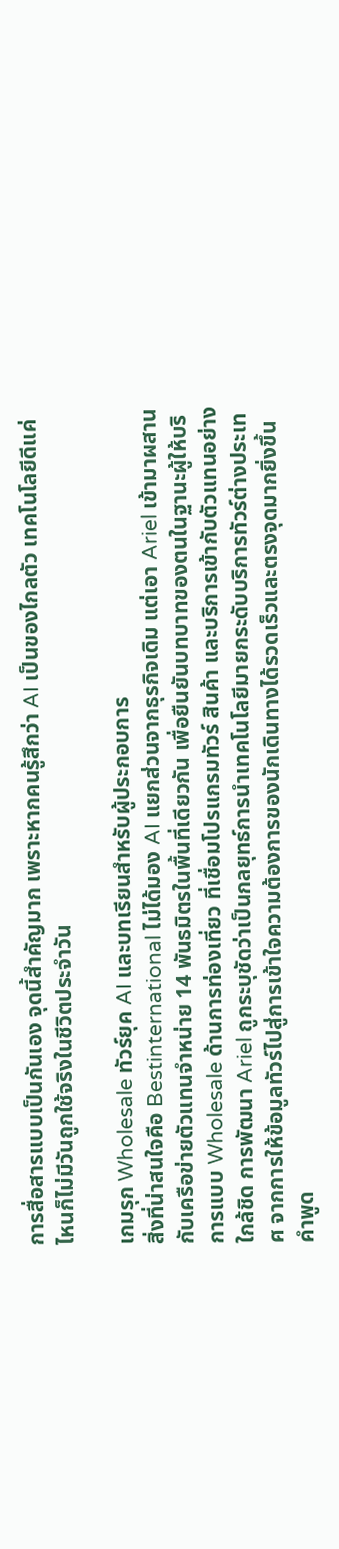การสื่อสารแบบเป็นกันเอง จุดนี้สำคัญมาก เพราะหากคนรู้สึกว่า AI เป็นของไกลตัว เทคโนโลยีดีแค่ไหนก็ไม่มีวันถูกใช้จริงในชีวิตประจำวัน

เกมรุก Wholesale ทัวร์ยุค AI และบทเรียนสำหรับผู้ประกอบการ
สิ่งที่น่าสนใจคือ Bestinternational ไม่ได้มอง AI แยกส่วนจากธุรกิจเดิม แต่เอา Ariel เข้ามาผสานกับเครือข่ายตัวแทนจำหน่าย 14 พันธมิตรในพื้นที่เดียวกัน เพื่อยืนยันบทบาทของตนในฐานะผู้ให้บริการแบบ Wholesale ด้านการท่องเที่ยว ที่เชื่อมโปรแกรมทัวร์ สินค้า และบริการเข้ากับตัวแทนอย่างใกล้ชิด การพัฒนา Ariel ถูกระบุชัดว่าเป็นกลยุทธ์การนำเทคโนโลยีมายกระดับบริการทัวร์ต่างประเทศ จากการให้ข้อมูลทัวร์ไปสู่การเข้าใจความต้องการของนักเดินทางได้รวดเร็วและตรงจุดมากยิ่งขึ้น คำพูด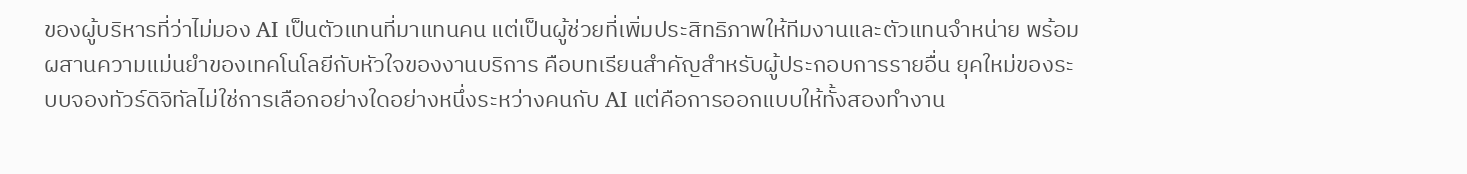ของผู้บริหารที่ว่าไม่มอง AI เป็นตัวแทนที่มาแทนคน แต่เป็นผู้ช่วยที่เพิ่มประสิทธิภาพให้ทีมงานและตัวแทนจำหน่าย พร้อมผสานความแม่นยำของเทคโนโลยีกับหัวใจของงานบริการ คือบทเรียนสำคัญสำหรับผู้ประกอบการรายอื่น ยุคใหม่ของระบบจองทัวร์ดิจิทัลไม่ใช่การเลือกอย่างใดอย่างหนึ่งระหว่างคนกับ AI แต่คือการออกแบบให้ทั้งสองทำงาน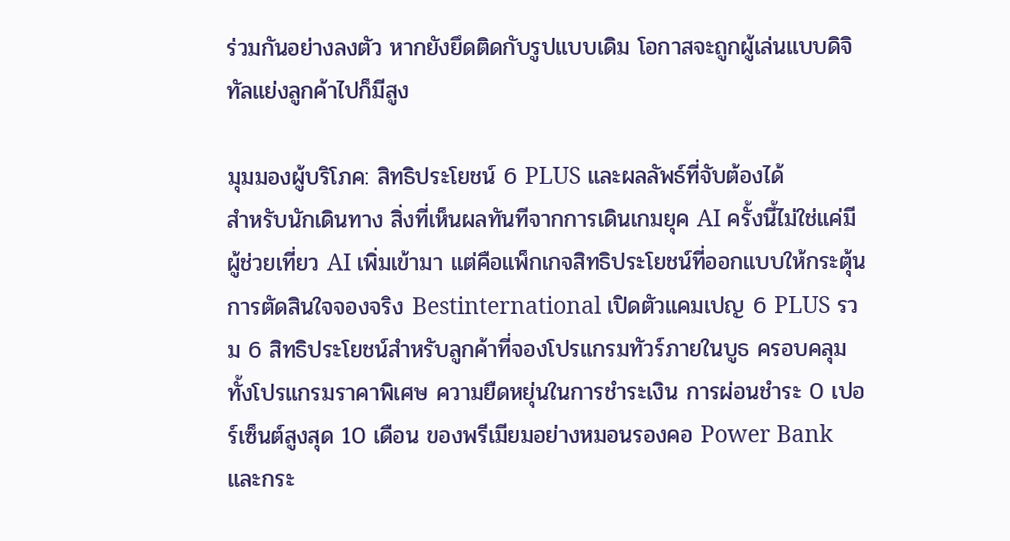ร่วมกันอย่างลงตัว หากยังยึดติดกับรูปแบบเดิม โอกาสจะถูกผู้เล่นแบบดิจิทัลแย่งลูกค้าไปก็มีสูง

มุมมองผู้บริโภค: สิทธิประโยชน์ 6 PLUS และผลลัพธ์ที่จับต้องได้
สำหรับนักเดินทาง สิ่งที่เห็นผลทันทีจากการเดินเกมยุค AI ครั้งนี้ไม่ใช่แค่มีผู้ช่วยเที่ยว AI เพิ่มเข้ามา แต่คือแพ็กเกจสิทธิประโยชน์ที่ออกแบบให้กระตุ้นการตัดสินใจจองจริง Bestinternational เปิดตัวแคมเปญ 6 PLUS รวม 6 สิทธิประโยชน์สำหรับลูกค้าที่จองโปรแกรมทัวร์ภายในบูธ ครอบคลุมทั้งโปรแกรมราคาพิเศษ ความยืดหยุ่นในการชำระเงิน การผ่อนชำระ 0 เปอร์เซ็นต์สูงสุด 10 เดือน ของพรีเมียมอย่างหมอนรองคอ Power Bank และกระ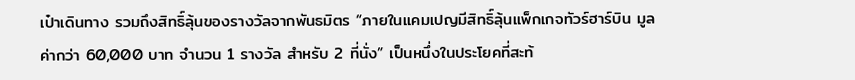เป๋าเดินทาง รวมถึงสิทธิ์ลุ้นของรางวัลจากพันธมิตร “ภายในแคมเปญมีสิทธิ์ลุ้นแพ็กเกจทัวร์ฮาร์บิน มูลค่ากว่า 60,000 บาท จำนวน 1 รางวัล สำหรับ 2 ที่นั่ง” เป็นหนึ่งในประโยคที่สะท้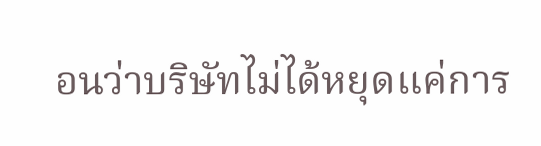อนว่าบริษัทไม่ได้หยุดแค่การ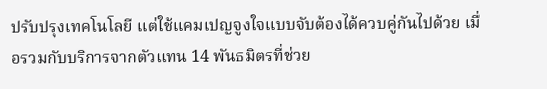ปรับปรุงเทคโนโลยี แต่ใช้แคมเปญจูงใจแบบจับต้องได้ควบคู่กันไปด้วย เมื่อรวมกับบริการจากตัวแทน 14 พันธมิตรที่ช่วย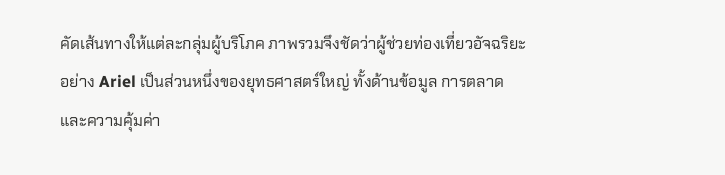คัดเส้นทางให้แต่ละกลุ่มผู้บริโภค ภาพรวมจึงชัดว่าผู้ช่วยท่องเที่ยวอัจฉริยะอย่าง Ariel เป็นส่วนหนึ่งของยุทธศาสตร์ใหญ่ ทั้งด้านข้อมูล การตลาด และความคุ้มค่า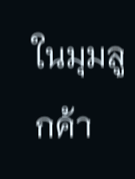ในมุมลูกค้า